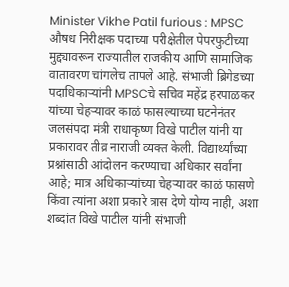Minister Vikhe Patil furious : MPSC औषध निरीक्षक पदाच्या परीक्षेतील पेपरफुटीच्या मुद्द्यावरून राज्यातील राजकीय आणि सामाजिक वातावरण चांगलेच तापले आहे. संभाजी ब्रिगेडच्या पदाधिकाऱ्यांनी MPSCचे सचिव महेंद्र हरपाळकर यांच्या चेहऱ्यावर काळं फासल्याच्या घटनेनंतर जलसंपदा मंत्री राधाकृष्ण विखे पाटील यांनी या प्रकारावर तीव्र नाराजी व्यक्त केली. विद्यार्थ्यांच्या प्रश्नांसाठी आंदोलन करण्याचा अधिकार सर्वांना आहे; मात्र अधिकाऱ्यांच्या चेहऱ्यावर काळं फासणे किंवा त्यांना अशा प्रकारे त्रास देणे योग्य नाही, अशा शब्दांत विखे पाटील यांनी संभाजी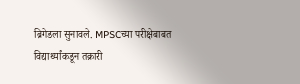ब्रिगेडला सुनावले. MPSCच्या परीक्षेबाबत विद्यार्थ्यांकडून तक्रारी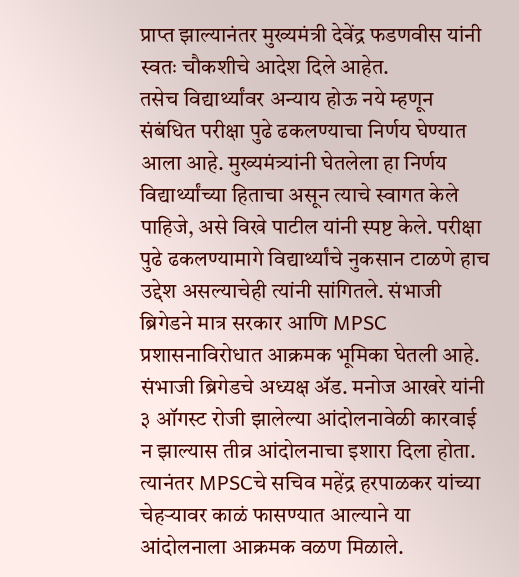प्राप्त झाल्यानंतर मुख्यमंत्री देवेंद्र फडणवीस यांनी स्वतः चौकशीचे आदेश दिले आहेत.
तसेच विद्यार्थ्यांवर अन्याय होऊ नये म्हणून संबंधित परीक्षा पुढे ढकलण्याचा निर्णय घेण्यात आला आहे. मुख्यमंत्र्यांनी घेतलेला हा निर्णय विद्यार्थ्यांच्या हिताचा असून त्याचे स्वागत केले पाहिजे, असे विखे पाटील यांनी स्पष्ट केले. परीक्षा पुढे ढकलण्यामागे विद्यार्थ्यांचे नुकसान टाळणे हाच उद्देश असल्याचेही त्यांनी सांगितले. संभाजी ब्रिगेडने मात्र सरकार आणि MPSC प्रशासनाविरोधात आक्रमक भूमिका घेतली आहे. संभाजी ब्रिगेडचे अध्यक्ष ॲड. मनोज आखरे यांनी ३ ऑगस्ट रोजी झालेल्या आंदोलनावेळी कारवाई न झाल्यास तीव्र आंदोलनाचा इशारा दिला होता. त्यानंतर MPSCचे सचिव महेंद्र हरपाळकर यांच्या चेहऱ्यावर काळं फासण्यात आल्याने या आंदोलनाला आक्रमक वळण मिळाले.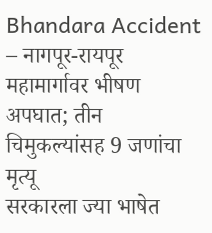Bhandara Accident – नागपूर-रायपूर महामार्गावर भीषण अपघात; तीन चिमुकल्यांसह 9 जणांचा मृत्यू
सरकारला ज्या भाषेत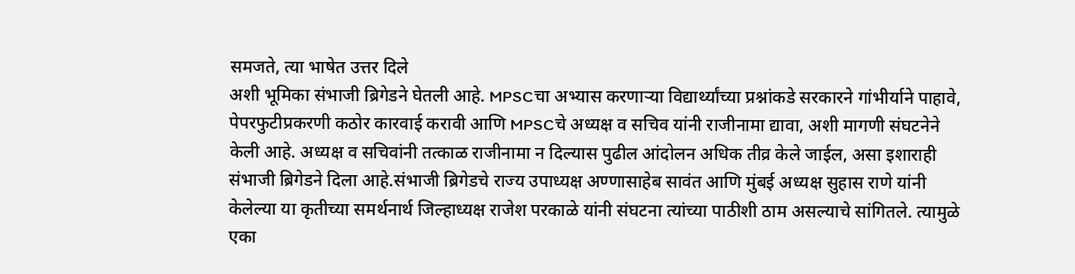समजते, त्या भाषेत उत्तर दिले
अशी भूमिका संभाजी ब्रिगेडने घेतली आहे. MPSCचा अभ्यास करणाऱ्या विद्यार्थ्यांच्या प्रश्नांकडे सरकारने गांभीर्याने पाहावे, पेपरफुटीप्रकरणी कठोर कारवाई करावी आणि MPSCचे अध्यक्ष व सचिव यांनी राजीनामा द्यावा, अशी मागणी संघटनेने केली आहे. अध्यक्ष व सचिवांनी तत्काळ राजीनामा न दिल्यास पुढील आंदोलन अधिक तीव्र केले जाईल, असा इशाराही संभाजी ब्रिगेडने दिला आहे.संभाजी ब्रिगेडचे राज्य उपाध्यक्ष अण्णासाहेब सावंत आणि मुंबई अध्यक्ष सुहास राणे यांनी केलेल्या या कृतीच्या समर्थनार्थ जिल्हाध्यक्ष राजेश परकाळे यांनी संघटना त्यांच्या पाठीशी ठाम असल्याचे सांगितले. त्यामुळे एका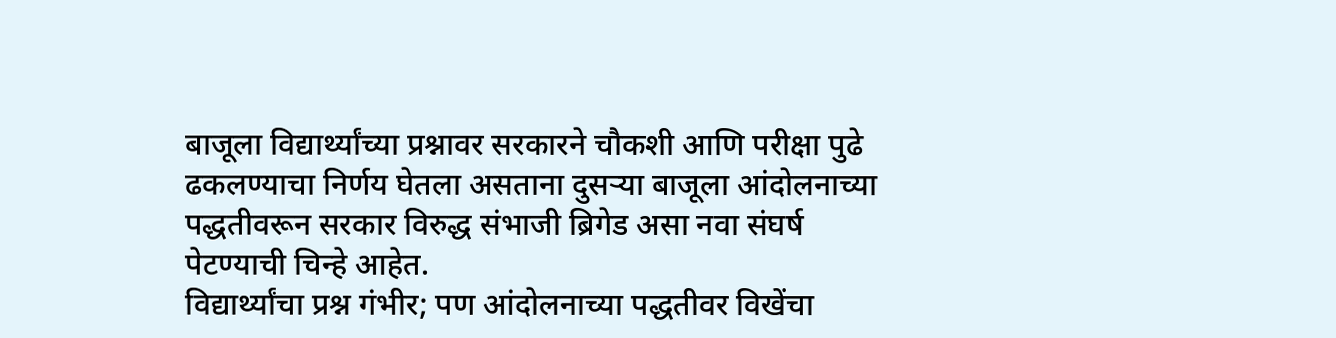बाजूला विद्यार्थ्यांच्या प्रश्नावर सरकारने चौकशी आणि परीक्षा पुढे ढकलण्याचा निर्णय घेतला असताना दुसऱ्या बाजूला आंदोलनाच्या पद्धतीवरून सरकार विरुद्ध संभाजी ब्रिगेड असा नवा संघर्ष पेटण्याची चिन्हे आहेत.
विद्यार्थ्यांचा प्रश्न गंभीर; पण आंदोलनाच्या पद्धतीवर विखेंचा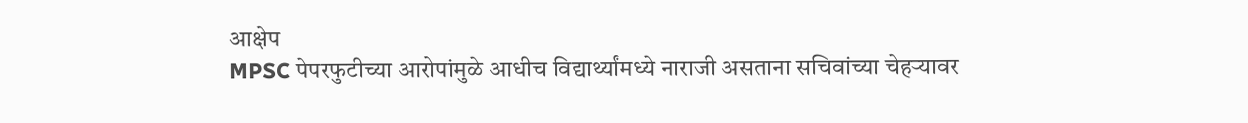आक्षेप
MPSC पेपरफुटीच्या आरोपांमुळे आधीच विद्यार्थ्यांमध्ये नाराजी असताना सचिवांच्या चेहऱ्यावर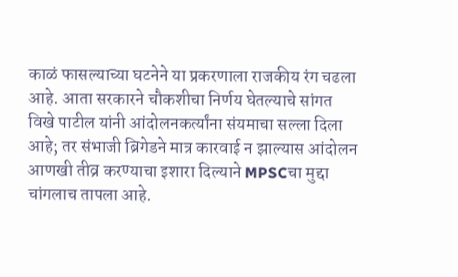काळं फासल्याच्या घटनेने या प्रकरणाला राजकीय रंग चढला आहे. आता सरकारने चौकशीचा निर्णय घेतल्याचे सांगत विखे पाटील यांनी आंदोलनकर्त्यांना संयमाचा सल्ला दिला आहे; तर संभाजी ब्रिगेडने मात्र कारवाई न झाल्यास आंदोलन आणखी तीव्र करण्याचा इशारा दिल्याने MPSCचा मुद्दा चांगलाच तापला आहे.